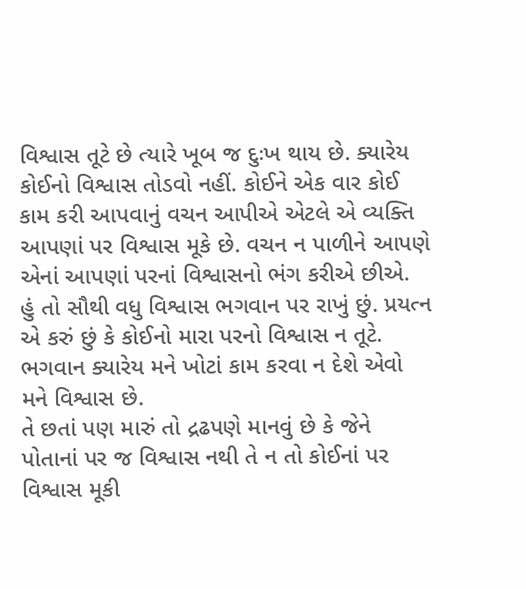વિશ્વાસ તૂટે છે ત્યારે ખૂબ જ દુઃખ થાય છે. ક્યારેય કોઈનો વિશ્વાસ તોડવો નહીં. કોઈને એક વાર કોઈ કામ કરી આપવાનું વચન આપીએ એટલે એ વ્યક્તિ આપણાં પર વિશ્વાસ મૂકે છે. વચન ન પાળીને આપણે એનાં આપણાં પરનાં વિશ્વાસનો ભંગ કરીએ છીએ.
હું તો સૌથી વધુ વિશ્વાસ ભગવાન પર રાખું છું. પ્રયત્ન એ કરું છું કે કોઈનો મારા પરનો વિશ્વાસ ન તૂટે. ભગવાન ક્યારેય મને ખોટાં કામ કરવા ન દેશે એવો મને વિશ્વાસ છે.
તે છતાં પણ મારું તો દ્રઢપણે માનવું છે કે જેને પોતાનાં પર જ વિશ્વાસ નથી તે ન તો કોઈનાં પર વિશ્વાસ મૂકી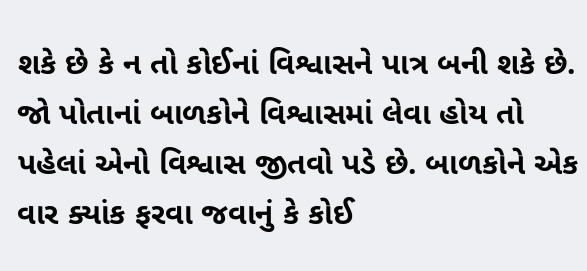શકે છે કે ન તો કોઈનાં વિશ્વાસને પાત્ર બની શકે છે.
જો પોતાનાં બાળકોને વિશ્વાસમાં લેવા હોય તો પહેલાં એનો વિશ્વાસ જીતવો પડે છે. બાળકોને એક વાર ક્યાંક ફરવા જવાનું કે કોઈ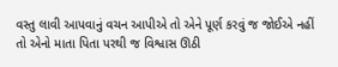વસ્તુ લાવી આપવાનું વચન આપીએ તો એને પૂર્ણ કરવું જ જોઈએ નહીં તો એનો માતા પિતા પરથી જ વિશ્વાસ ઊઠી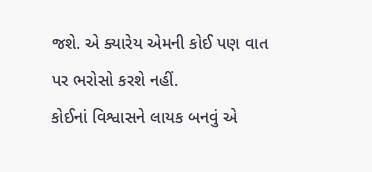જશે. એ ક્યારેય એમની કોઈ પણ વાત પર ભરોસો કરશે નહીં.
કોઈનાં વિશ્વાસને લાયક બનવું એ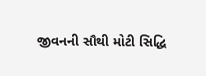જીવનની સૌથી મોટી સિદ્ધિ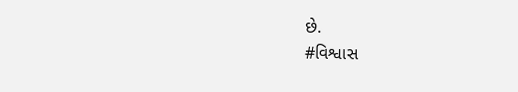છે.
#વિશ્વાસ